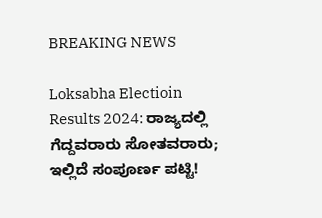BREAKING NEWS

Loksabha Electioin Results 2024: ರಾಜ್ಯದಲ್ಲಿ ಗೆದ್ದವರಾರು ಸೋತವರಾರು; ಇಲ್ಲಿದೆ ಸಂಪೂರ್ಣ ಪಟ್ಟಿ!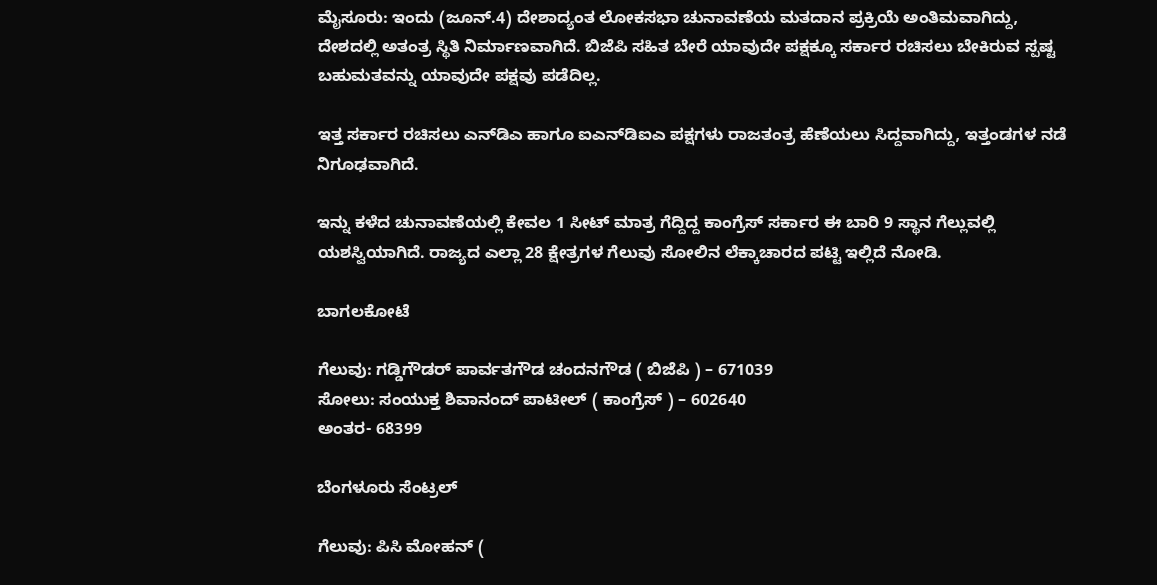ಮೈಸೂರು: ಇಂದು (ಜೂನ್‌.4) ದೇಶಾದ್ಯಂತ ಲೋಕಸಭಾ ಚುನಾವಣೆಯ ಮತದಾನ ಪ್ರಕ್ರಿಯೆ ಅಂತಿಮವಾಗಿದ್ದು, ದೇಶದಲ್ಲಿ ಅತಂತ್ರ ಸ್ಥಿತಿ ನಿರ್ಮಾಣವಾಗಿದೆ. ಬಿಜೆಪಿ ಸಹಿತ ಬೇರೆ ಯಾವುದೇ ಪಕ್ಷಕ್ಕೂ ಸರ್ಕಾರ ರಚಿಸಲು ಬೇಕಿರುವ ಸ್ಪಷ್ಟ ಬಹುಮತವನ್ನು ಯಾವುದೇ ಪಕ್ಷವು ಪಡೆದಿಲ್ಲ.

ಇತ್ತ ಸರ್ಕಾರ ರಚಿಸಲು ಎನ್‌ಡಿಎ ಹಾಗೂ ಐಎನ್‌ಡಿಐಎ ಪಕ್ಷಗಳು ರಾಜತಂತ್ರ ಹೆಣೆಯಲು ಸಿದ್ದವಾಗಿದ್ದು, ಇತ್ತಂಡಗಳ ನಡೆ ನಿಗೂಢವಾಗಿದೆ.

ಇನ್ನು ಕಳೆದ ಚುನಾವಣೆಯಲ್ಲಿ ಕೇವಲ 1 ಸೀಟ್‌ ಮಾತ್ರ ಗೆದ್ದಿದ್ದ ಕಾಂಗ್ರೆಸ್‌ ಸರ್ಕಾರ ಈ ಬಾರಿ 9 ಸ್ಥಾನ ಗೆಲ್ಲುವಲ್ಲಿ ಯಶಸ್ವಿಯಾಗಿದೆ. ರಾಜ್ಯದ ಎಲ್ಲಾ 28 ಕ್ಷೇತ್ರಗಳ ಗೆಲುವು ಸೋಲಿನ ಲೆಕ್ಕಾಚಾರದ ಪಟ್ಟಿ ಇಲ್ಲಿದೆ ನೋಡಿ.

ಬಾಗಲಕೋಟೆ

ಗೆಲುವು: ಗಡ್ಡಿಗೌಡರ್‌ ಪಾರ್ವತಗೌಡ ಚಂದನಗೌಡ ( ಬಿಜೆಪಿ ) – 671039
ಸೋಲು: ಸಂಯುಕ್ತ ಶಿವಾನಂದ್‌ ಪಾಟೀಲ್‌ ( ಕಾಂಗ್ರೆಸ್‌ ) – 602640
ಅಂತರ- 68399

ಬೆಂಗಳೂರು ಸೆಂಟ್ರಲ್‌

ಗೆಲುವು: ಪಿಸಿ ಮೋಹನ್‌ (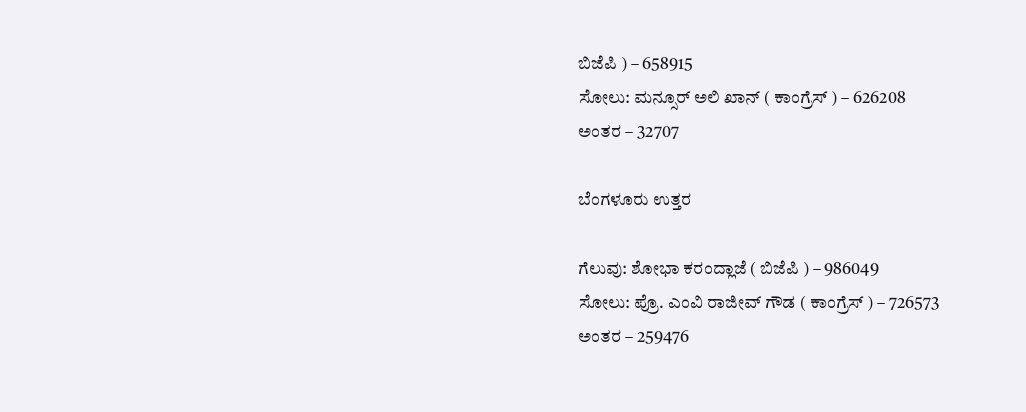ಬಿಜೆಪಿ ) – 658915
ಸೋಲು: ಮನ್ಸೂರ್‌ ಅಲಿ ಖಾನ್‌ ( ಕಾಂಗ್ರೆಸ್‌ ) – 626208
ಅಂತರ – 32707

ಬೆಂಗಳೂರು ಉತ್ತರ

ಗೆಲುವು: ಶೋಭಾ ಕರಂದ್ಲಾಜೆ ( ಬಿಜೆಪಿ ) – 986049
ಸೋಲು: ಪ್ರೊ. ಎಂವಿ ರಾಜೀವ್‌ ಗೌಡ ( ಕಾಂಗ್ರೆಸ್‌ ) – 726573
ಅಂತರ – 259476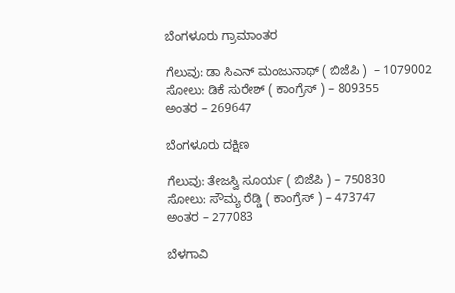ಬೆಂಗಳೂರು ಗ್ರಾಮಾಂತರ

ಗೆಲುವು: ಡಾ ಸಿಎನ್‌ ಮಂಜುನಾಥ್‌ ( ಬಿಜೆಪಿ )  – 1079002
ಸೋಲು: ಡಿಕೆ ಸುರೇಶ್‌ ( ಕಾಂಗ್ರೆಸ್‌ ) – 809355
ಅಂತರ – 269647

ಬೆಂಗಳೂರು ದಕ್ಷಿಣ

ಗೆಲುವು: ತೇಜಸ್ವಿ ಸೂರ್ಯ ( ಬಿಜೆಪಿ ) – 750830
ಸೋಲು: ಸೌಮ್ಯ ರೆಡ್ಡಿ ( ಕಾಂಗ್ರೆಸ್‌ ) – 473747
ಅಂತರ – 277083

ಬೆಳಗಾವಿ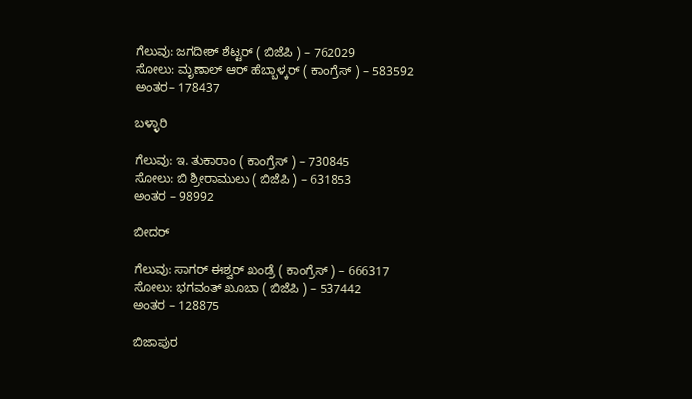ಗೆಲುವು: ಜಗದೀಶ್‌ ಶೆಟ್ಟರ್‌ ( ಬಿಜೆಪಿ ) – 762029
ಸೋಲು: ಮೃಣಾಲ್‌ ಆರ್‌ ಹೆಬ್ಬಾಳ್ಕರ್‌ ( ಕಾಂಗ್ರೆಸ್‌ ) – 583592
ಅಂತರ– 178437

ಬಳ್ಳಾರಿ

ಗೆಲುವು: ಇ. ತುಕಾರಾಂ ( ಕಾಂಗ್ರೆಸ್‌ ) – 730845
ಸೋಲು: ಬಿ ಶ್ರೀರಾಮುಲು ( ಬಿಜೆಪಿ ) – 631853
ಅಂತರ – 98992

ಬೀದರ್‌

ಗೆಲುವು: ಸಾಗರ್‌ ಈಶ್ವರ್‌ ಖಂಡ್ರೆ ( ಕಾಂಗ್ರೆಸ್‌ ) – 666317
ಸೋಲು: ಭಗವಂತ್‌ ಖೂಬಾ ( ಬಿಜೆಪಿ ) – 537442
ಅಂತರ – 128875

ಬಿಜಾಪುರ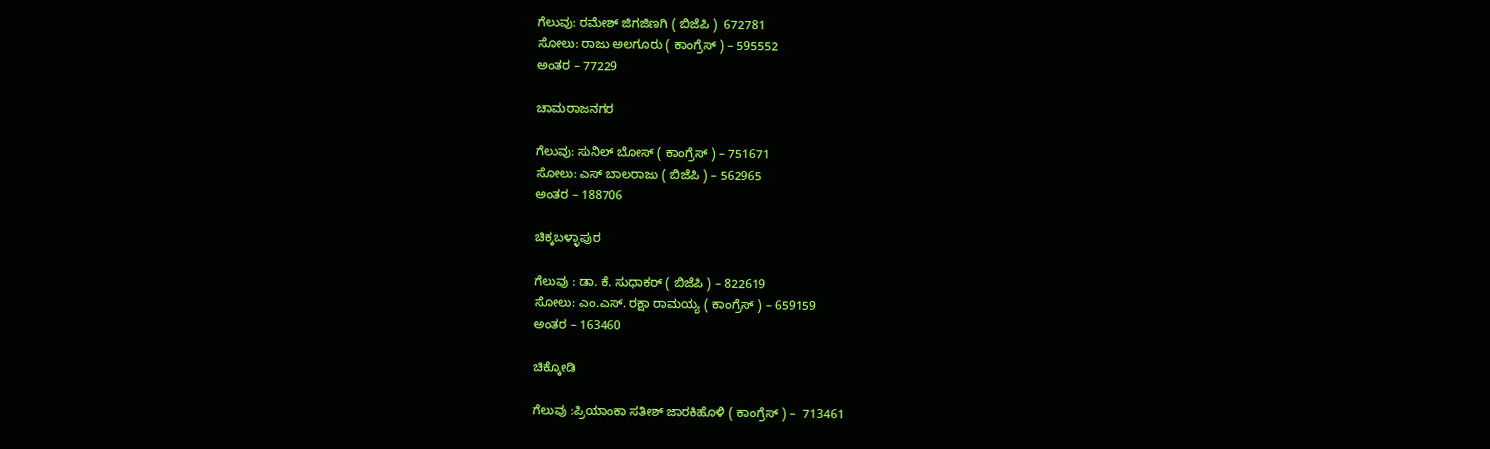ಗೆಲುವು: ರಮೇಶ್‌ ಜಿಗಜಿಣಗಿ ( ಬಿಜೆಪಿ )  672781
ಸೋಲು: ರಾಜು ಅಲಗೂರು ( ಕಾಂಗ್ರೆಸ್‌ ) – 595552
ಅಂತರ – 77229

ಚಾಮರಾಜನಗರ

ಗೆಲುವು: ಸುನಿಲ್‌ ಬೋಸ್‌ ( ಕಾಂಗ್ರೆಸ್‌ ) – 751671
ಸೋಲು: ಎಸ್‌ ಬಾಲರಾಜು ( ಬಿಜೆಪಿ ) – 562965
ಅಂತರ – 188706

ಚಿಕ್ಕಬಳ್ಳಾಪುರ

ಗೆಲುವು : ಡಾ. ಕೆ. ಸುಧಾಕರ್‌ ( ಬಿಜೆಪಿ ) – 822619
ಸೋಲು: ಎಂ.ಎಸ್. ರಕ್ಷಾ ರಾಮಯ್ಯ ( ಕಾಂಗ್ರೆಸ್‌ ) – 659159
ಅಂತರ – 163460

ಚಿಕ್ಕೋಡಿ

ಗೆಲುವು :ಪ್ರಿಯಾಂಕಾ ಸತೀಶ್‌ ಜಾರಕಿಹೊಳಿ ( ಕಾಂಗ್ರೆಸ್‌ ) –  713461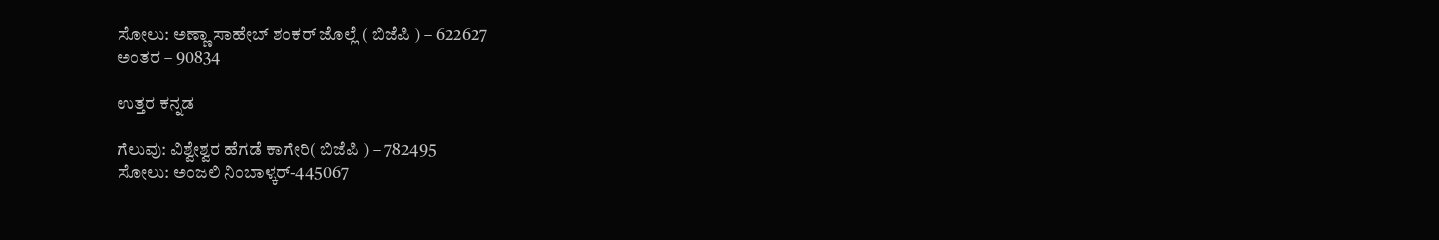ಸೋಲು: ಅಣ್ಣಾ ಸಾಹೇಬ್‌ ಶಂಕರ್ ಜೊಲ್ಲೆ ( ಬಿಜೆಪಿ ) – 622627
ಅಂತರ – 90834

ಉತ್ತರ ಕನ್ನಡ

ಗೆಲುವು: ವಿಶ್ವೇಶ್ವರ ಹೆಗಡೆ ಕಾಗೇರಿ( ಬಿಜೆಪಿ ) – 782495
ಸೋಲು: ಅಂಜಲಿ ನಿಂಬಾಳ್ಕರ್‌-445067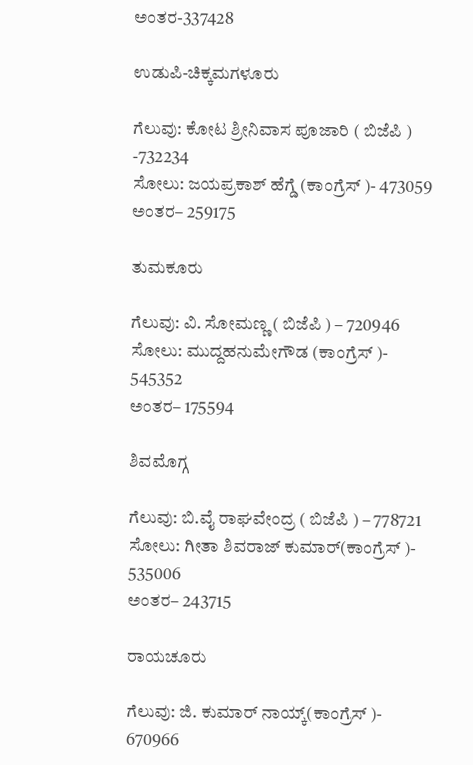ಅಂತರ-337428

ಉಡುಪಿ-ಚಿಕ್ಕಮಗಳೂರು

ಗೆಲುವು: ಕೋಟ ಶ್ರೀನಿವಾಸ ಪೂಜಾರಿ ( ಬಿಜೆಪಿ ) -732234
ಸೋಲು: ಜಯಪ್ರಕಾಶ್‌ ಹೆಗ್ಡೆ (ಕಾಂಗ್ರೆಸ್‌ )- 473059
ಅಂತರ– 259175

ತುಮಕೂರು

ಗೆಲುವು: ವಿ. ಸೋಮಣ್ಣ ( ಬಿಜೆಪಿ ) – 720946
ಸೋಲು: ಮುದ್ದಹನುಮೇಗೌಡ (ಕಾಂಗ್ರೆಸ್‌ )- 545352
ಅಂತರ– 175594

ಶಿವಮೊಗ್ಗ

ಗೆಲುವು: ಬಿ.ವೈ ರಾಘವೇಂದ್ರ ( ಬಿಜೆಪಿ ) – 778721
ಸೋಲು: ಗೀತಾ ಶಿವರಾಜ್‌ ಕುಮಾರ್‌(ಕಾಂಗ್ರೆಸ್‌ )- 535006
ಅಂತರ– 243715

ರಾಯಚೂರು

ಗೆಲುವು: ಜಿ. ಕುಮಾರ್‌ ನಾಯ್ಕ್(ಕಾಂಗ್ರೆಸ್‌ )- 670966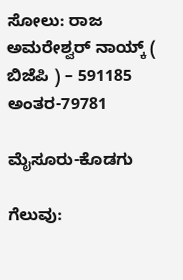ಸೋಲು: ರಾಜ ಅಮರೇಶ್ವರ್‌ ನಾಯ್ಕ್‌ ( ಬಿಜೆಪಿ ) – 591185
ಅಂತರ-79781

ಮೈಸೂರು-ಕೊಡಗು

ಗೆಲುವು: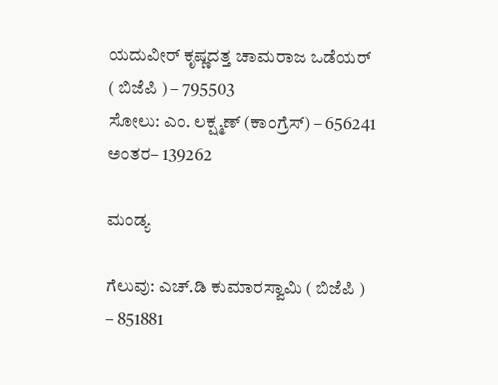ಯದುವೀರ್‌ ಕೃಷ್ಣದತ್ತ ಚಾಮರಾಜ ಒಡೆಯರ್‌ ( ಬಿಜೆಪಿ ) – 795503
ಸೋಲು: ಎಂ. ಲಕ್ಷ್ಮಣ್‌ (ಕಾಂಗ್ರೆಸ್‌) – 656241
ಅಂತರ– 139262

ಮಂಡ್ಯ

ಗೆಲುವು: ಎಚ್‌.ಡಿ ಕುಮಾರಸ್ವಾಮಿ ( ಬಿಜೆಪಿ ) – 851881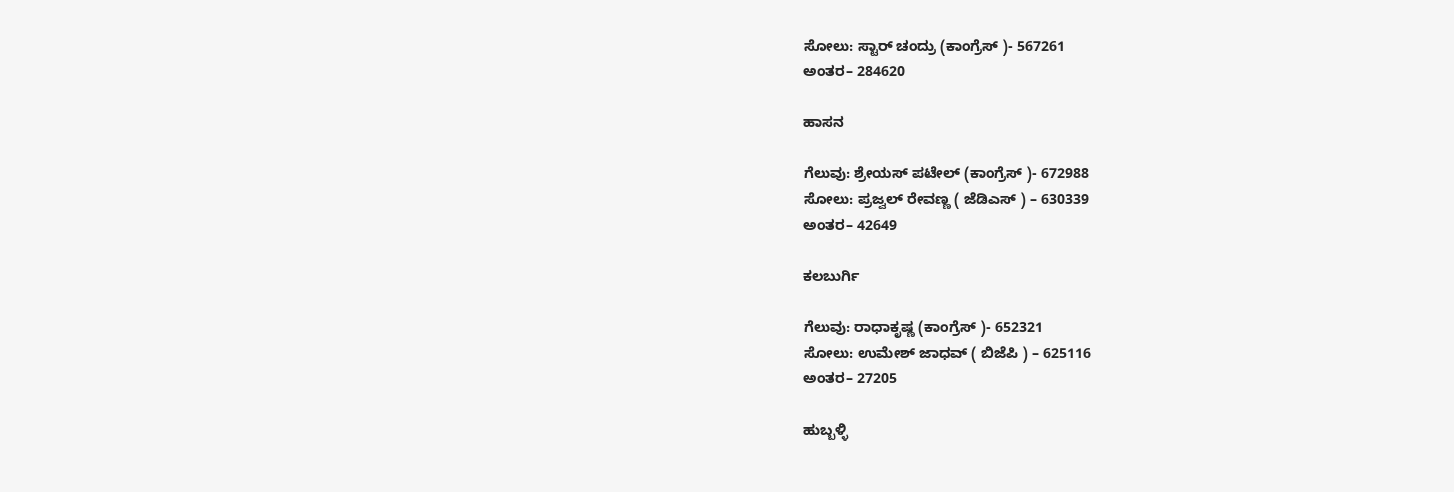ಸೋಲು: ಸ್ಟಾರ್‌ ಚಂದ್ರು (ಕಾಂಗ್ರೆಸ್‌ )- 567261
ಅಂತರ– 284620

ಹಾಸನ

ಗೆಲುವು: ಶ್ರೇಯಸ್‌ ಪಟೇಲ್‌ (ಕಾಂಗ್ರೆಸ್‌ )- 672988
ಸೋಲು: ಪ್ರಜ್ವಲ್‌ ರೇವಣ್ಣ ( ಜೆಡಿಎಸ್‌ ) – 630339
ಅಂತರ– 42649

ಕಲಬುರ್ಗಿ

ಗೆಲುವು: ರಾಧಾಕೃಷ್ಣ (ಕಾಂಗ್ರೆಸ್‌ )- 652321
ಸೋಲು: ಉಮೇಶ್‌ ಜಾಧವ್‌ ( ಬಿಜೆಪಿ ) – 625116
ಅಂತರ– 27205

ಹುಬ್ಬಳ್ಳಿ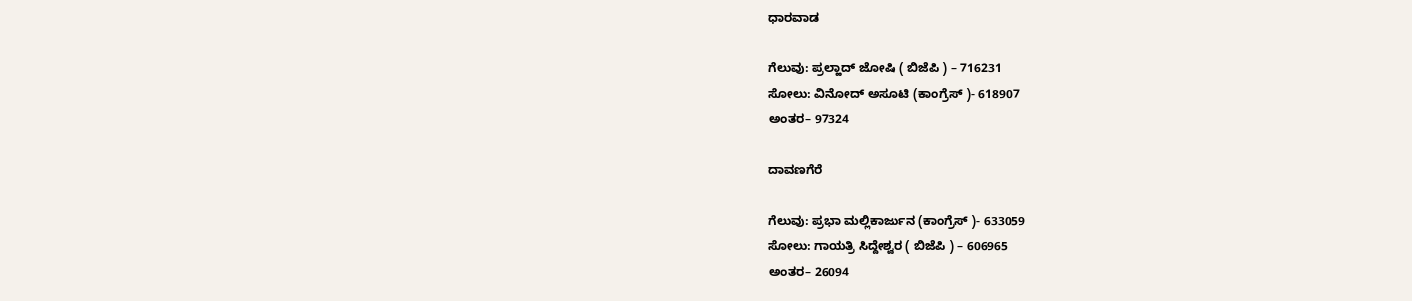ಧಾರವಾಡ

ಗೆಲುವು: ಪ್ರಲ್ಹಾದ್‌ ಜೋಷಿ ( ಬಿಜೆಪಿ ) – 716231
ಸೋಲು: ವಿನೋದ್‌ ಅಸೂಟಿ (ಕಾಂಗ್ರೆಸ್‌ )- 618907
ಅಂತರ– 97324

ದಾವಣಗೆರೆ

ಗೆಲುವು: ಪ್ರಭಾ ಮಲ್ಲಿಕಾರ್ಜುನ (ಕಾಂಗ್ರೆಸ್‌ )- 633059
ಸೋಲು: ಗಾಯತ್ರಿ ಸಿದ್ದೇಶ್ವರ ( ಬಿಜೆಪಿ ) – 606965
ಅಂತರ– 26094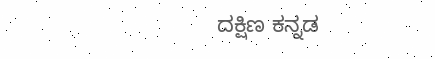ದಕ್ಷಿಣ ಕನ್ನಡ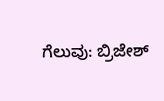ಗೆಲುವು: ಬ್ರಿಜೇಶ್‌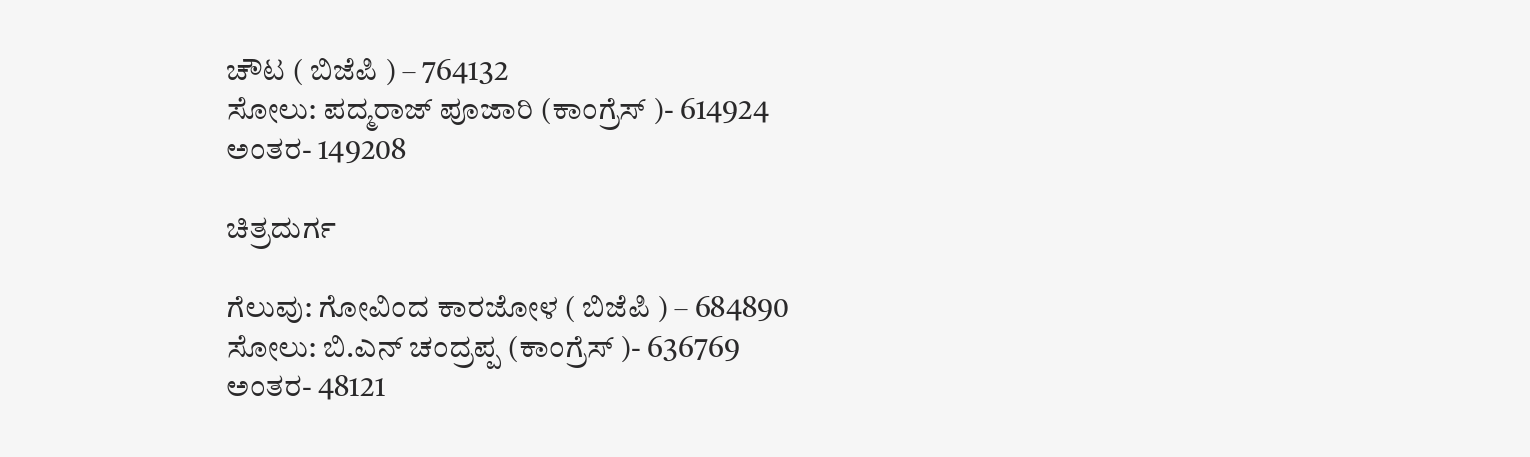ಚೌಟ ( ಬಿಜೆಪಿ ) – 764132
ಸೋಲು: ಪದ್ಮರಾಜ್‌ ಪೂಜಾರಿ (ಕಾಂಗ್ರೆಸ್‌ )- 614924
ಅಂತರ- 149208

ಚಿತ್ರದುರ್ಗ

ಗೆಲುವು: ಗೋವಿಂದ ಕಾರಜೋಳ ( ಬಿಜೆಪಿ ) – 684890
ಸೋಲು: ಬಿ.ಎನ್‌ ಚಂದ್ರಪ್ಪ (ಕಾಂಗ್ರೆಸ್‌ )- 636769
ಅಂತರ- 48121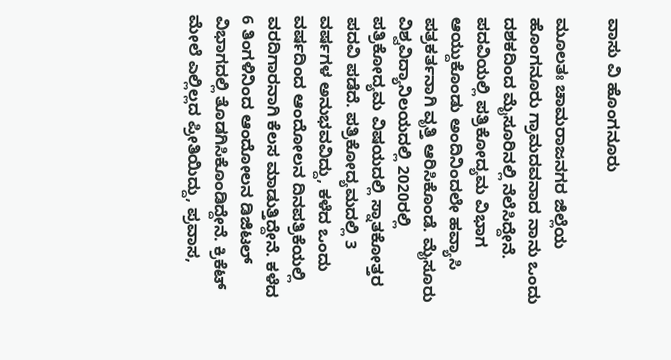ವಾಸು ವಿ ಹೊಂಗನೂರು

ಮೂಲತಃ ಚಾಮರಾಜನಗರ ಜಿಲ್ಲೆಯ ಹೊಂಗನೂರು ಗ್ರಾಮದವನಾದ ನಾನು ಒಂದು ದಶಕದಿಂದ ಮೈಸೂರಿನಲ್ಲಿ ನೆಲೆಸಿದ್ದೇನೆ. ಪದವಿಯಲ್ಲಿ ಪತ್ರಿಕೋದ್ಯಮ ವಿಭಾಗ ಆಯ್ದುಕೊಂಡು ಅಂದಿನಿಂದಲೇ ಹವ್ಯಾಸಿ ಪತ್ರಕರ್ತನಾಗಿ ವೃತ್ತಿ ಆರಿಸಿಕೊಂಡೆ. ಮೈಸೂರು ವಿಶ್ವವಿದ್ಯಾನಿಲಯದಲ್ಲಿ 2020ರಲ್ಲಿ ಪತ್ರಿಕೋದ್ಯಮ ವಿಷಯದಲ್ಲಿ ಸ್ನಾತಕೋತ್ತರ ಪದವಿ ಪಡೆದೆ. ಪತ್ರಿಕೋದ್ಯಮದಲ್ಲಿ 3 ವರ್ಷಗಳ ಅನುಭವವಿದ್ದು, ಕಳೆದ ಒಂದು ವರ್ಷದಿಂದ ಆಂದೋಲನ ದಿನಪತ್ರಿಕೆಯಲ್ಲಿ ವರದಿಗಾರನಾಗಿ ಕೆಲಸ ಮಾಡುತ್ತಿದ್ದೇನೆ. ಕಳೆದ 6 ತಿಂಗಳಿನಿಂದ ಆಂದೋಲನ ಡಿಜಿಟಲ್‌ ವಿಭಾಗದಲ್ಲಿ ತೊಡಗಿಸಿಕೊಂಡಿದ್ದೇನೆ. ಕ್ರಿಕೆಟ್‌ ಮೇಲೆ ಎಲ್ಲಿಲ್ಲದ ಪ್ರೀತಿಯಿದ್ದು, ಪ್ರವಾಸ,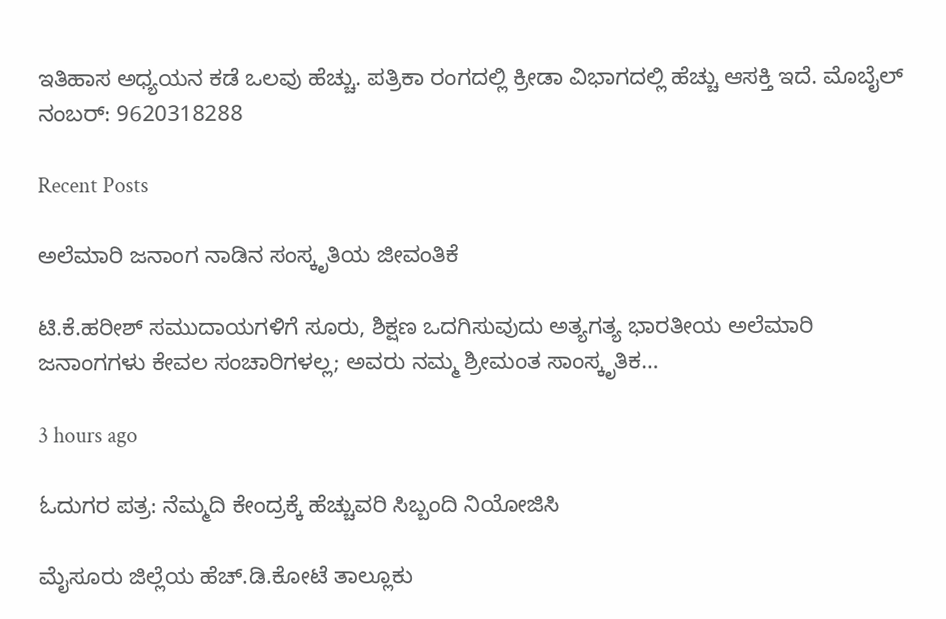ಇತಿಹಾಸ ಅಧ್ಯಯನ ಕಡೆ ಒಲವು ಹೆಚ್ಚು. ಪತ್ರಿಕಾ ರಂಗದಲ್ಲಿ ಕ್ರೀಡಾ ವಿಭಾಗದಲ್ಲಿ ಹೆಚ್ಚು ಆಸಕ್ತಿ ಇದೆ‌. ಮೊಬೈಲ್‌ ನಂಬರ್: 9620318288

Recent Posts

ಅಲೆಮಾರಿ ಜನಾಂಗ ನಾಡಿನ ಸಂಸ್ಕೃತಿಯ ಜೀವಂತಿಕೆ

ಟಿ.ಕೆ.ಹರೀಶ್ ಸಮುದಾಯಗಳಿಗೆ ಸೂರು, ಶಿಕ್ಷಣ ಒದಗಿಸುವುದು ಅತ್ಯಗತ್ಯ ಭಾರತೀಯ ಅಲೆಮಾರಿ ಜನಾಂಗಗಳು ಕೇವಲ ಸಂಚಾರಿಗಳಲ್ಲ; ಅವರು ನಮ್ಮ ಶ್ರೀಮಂತ ಸಾಂಸ್ಕೃತಿಕ…

3 hours ago

ಓದುಗರ ಪತ್ರ: ನೆಮ್ಮದಿ ಕೇಂದ್ರಕ್ಕೆ ಹೆಚ್ಚುವರಿ ಸಿಬ್ಬಂದಿ ನಿಯೋಜಿಸಿ

ಮೈಸೂರು ಜಿಲ್ಲೆಯ ಹೆಚ್.ಡಿ.ಕೋಟೆ ತಾಲ್ಲೂಕು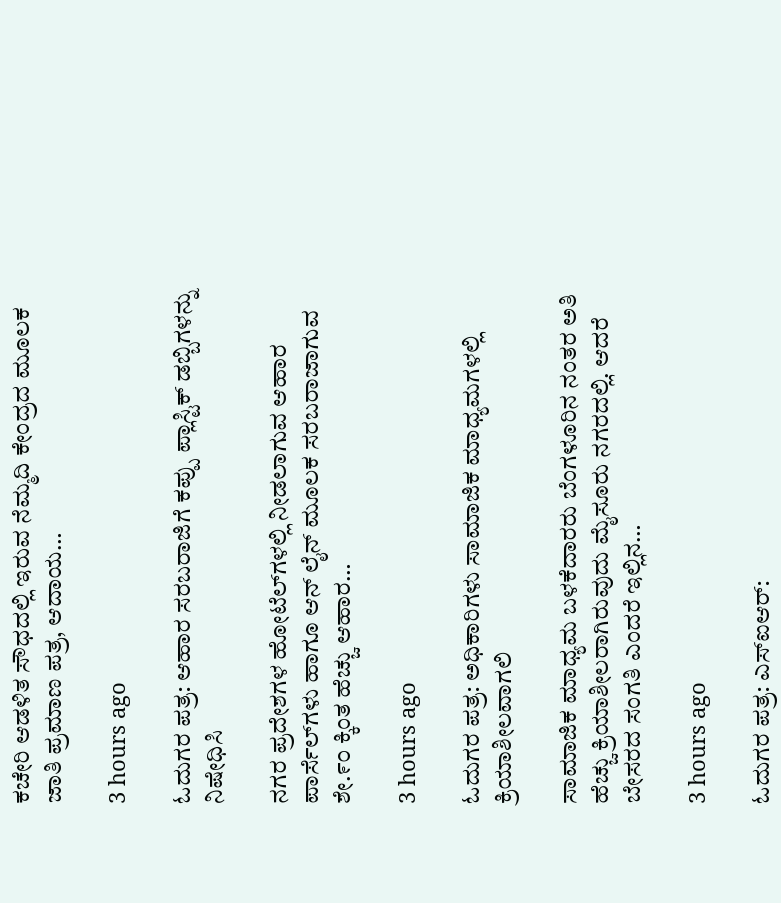ಕಚೇರಿ ಆಡಳಿತ ಸೌಧದಲ್ಲಿ ಇರುವ ನೆಮ್ಮದಿ ಕೇಂದ್ರದ ಮೂಲಕ ಜಾತಿ ಪ್ರಮಾಣ ಪತ್ರ, ಆದಾಯ…

3 hours ago

ಓದುಗರ ಪತ್ರ: ಆಹಾರ ಸರಬರಾಜಿಗೆ ಕಪ್ಪು ಪ್ಲಾಸ್ಟಿಕ್ ಡಬ್ಬಿಗಳನ್ನು ನಿಷೇಧಿಸಿ

ನಗರ ಪ್ರದೇಶಗಳ ಹೋಟೆಲ್‌ಗಳಲ್ಲಿ ನೀಡಲಾಗುವ ಆಹಾರ ಪಾರ್ಸೆಲ್‌ಗಳು ಹಾಗೂ ಆನ್ ಲೈನ್ ಮೂಲಕ ಸರಬರಾಜಾಗುವ ಶೇ.೯೦ ಕ್ಕಿಂತ ಹೆಚ್ಚು ಆಹಾರ…

3 hours ago

ಓದುಗರ ಪತ್ರ: ಅಧಿಕಾರಿಗಳು ಸಾಮಾಜಿಕ ಮಾಧ್ಯಮಗಳಲ್ಲಿ ಕ್ರಿಯಾಶೀಲವಾಗಲಿ

ಸಾಮಾಜಿಕ ಮಾಧ್ಯಮ ಬಳಕೆದಾರರು ಬೆಂಗಳೂರಿನ ನಂತರ ಅತಿ ಹೆಚ್ಚು ಕ್ರಿಯಾಶೀಲರಾಗಿರುವುದು ಮೈಸೂರು ನಗರದಲ್ಲಿ. ಆದರೆ ಬೇಸರದ ಸಂಗತಿ ಎಂದರೆ ಇಲ್ಲಿನ…

3 hours ago

ಓದುಗರ ಪತ್ರ: ಎಸ್‌ಐಆರ್: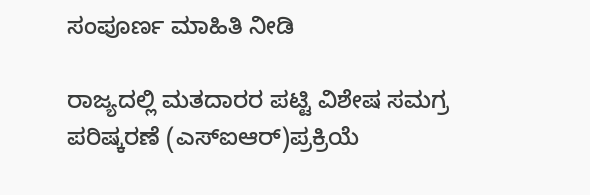ಸಂಪೂರ್ಣ ಮಾಹಿತಿ ನೀಡಿ

ರಾಜ್ಯದಲ್ಲಿ ಮತದಾರರ ಪಟ್ಟಿ ವಿಶೇಷ ಸಮಗ್ರ ಪರಿಷ್ಕರಣೆ (ಎಸ್ಐಆರ್)ಪ್ರಕ್ರಿಯೆ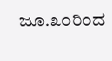ಜೂ.೩೦ರಿಂದ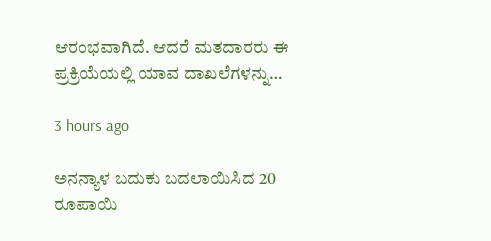ಆರಂಭವಾಗಿದೆ. ಆದರೆ ಮತದಾರರು ಈ ಪ್ರಕ್ರಿಯೆಯಲ್ಲಿ ಯಾವ ದಾಖಲೆಗಳನ್ನು…

3 hours ago

ಅನನ್ಯಾಳ ಬದುಕು ಬದಲಾಯಿಸಿದ 20 ರೂಪಾಯಿ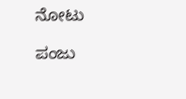ನೋಟು

ಪಂಜು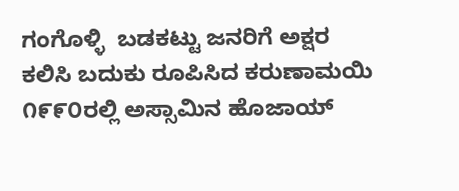ಗಂಗೊಳ್ಳಿ  ಬಡಕಟ್ಟು ಜನರಿಗೆ ಅಕ್ಷರ ಕಲಿಸಿ ಬದುಕು ರೂಪಿಸಿದ ಕರುಣಾಮಯಿ ೧೯೯೦ರಲ್ಲಿ ಅಸ್ಸಾಮಿನ ಹೊಜಾಯ್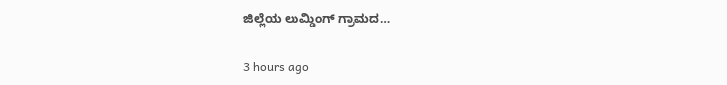ಜಿಲ್ಲೆಯ ಲುಮ್ಡಿಂಗ್ ಗ್ರಾಮದ…

3 hours ago